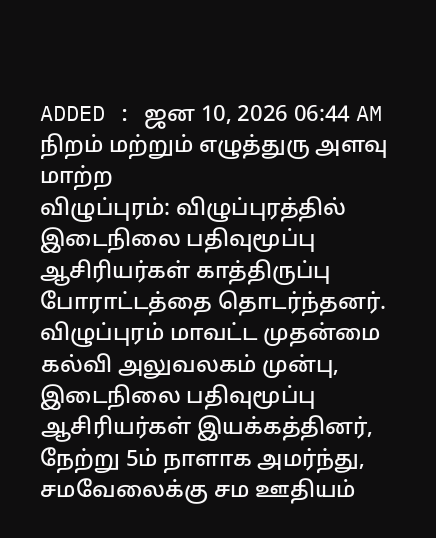ADDED : ஜன 10, 2026 06:44 AM
நிறம் மற்றும் எழுத்துரு அளவு மாற்ற
விழுப்புரம்: விழுப்புரத்தில் இடைநிலை பதிவுமூப்பு ஆசிரியர்கள் காத்திருப்பு போராட்டத்தை தொடர்ந்தனர்.
விழுப்புரம் மாவட்ட முதன்மை கல்வி அலுவலகம் முன்பு, இடைநிலை பதிவுமூப்பு ஆசிரியர்கள் இயக்கத்தினர், நேற்று 5ம் நாளாக அமர்ந்து, சமவேலைக்கு சம ஊதியம்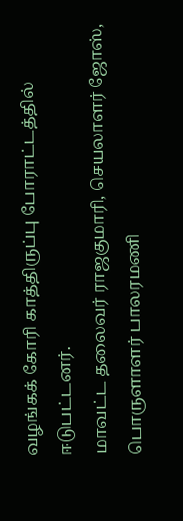வழங்கக் கோரி காத்திருப்பு போராட்டத்தில் ஈடுபட்டனர்.
மாவட்ட தலைவர் ராஜகுமாரி, செயலாளர் ஜோஸ், பொருளாளர் பாலரமணி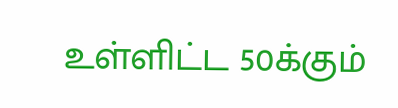உள்ளிட்ட 50க்கும்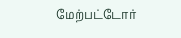மேற்பட்டோர்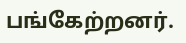பங்கேற்றனர்.